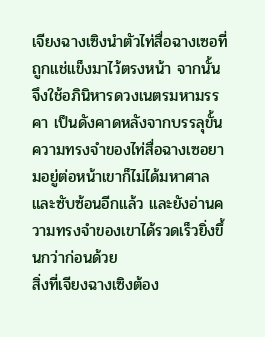เจียงฉางเซิงนำตัวไท่สื่อฉางเซอที่ถูกแช่แข็งมาไว้ตรงหน้า จากนั้นจึงใช้อภินิหารดวงเนตรมหามรรคา เป็นดังคาดหลังจากบรรลุขั้น ความทรงจำของไท่สื่อฉางเซอยามอยู่ต่อหน้าเขาก็ไม่ได้มหาศาลและซับซ้อนอีกแล้ว และยังอ่านความทรงจำของเขาได้รวดเร็วยิ่งขึ้นกว่าก่อนด้วย
สิ่งที่เจียงฉางเซิงต้อง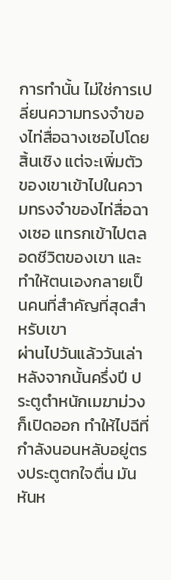การทำนั้น ไม่ใช่การเปลี่ยนความทรงจำของไท่สื่อฉางเซอไปโดยสิ้นเชิง แต่จะเพิ่มตัวของเขาเข้าไปในความทรงจำของไท่สื่อฉางเซอ แทรกเข้าไปตลอดชีวิตของเขา และทำให้ตนเองกลายเป็นคนที่สำคัญที่สุดสำหรับเขา
ผ่านไปวันแล้ววันเล่า หลังจากนั้นครึ่งปี ประตูตำหนักเมฆาม่วงก็เปิดออก ทำให้ไปฉีที่กำลังนอนหลับอยู่ตรงประตูตกใจตื่น มันหันห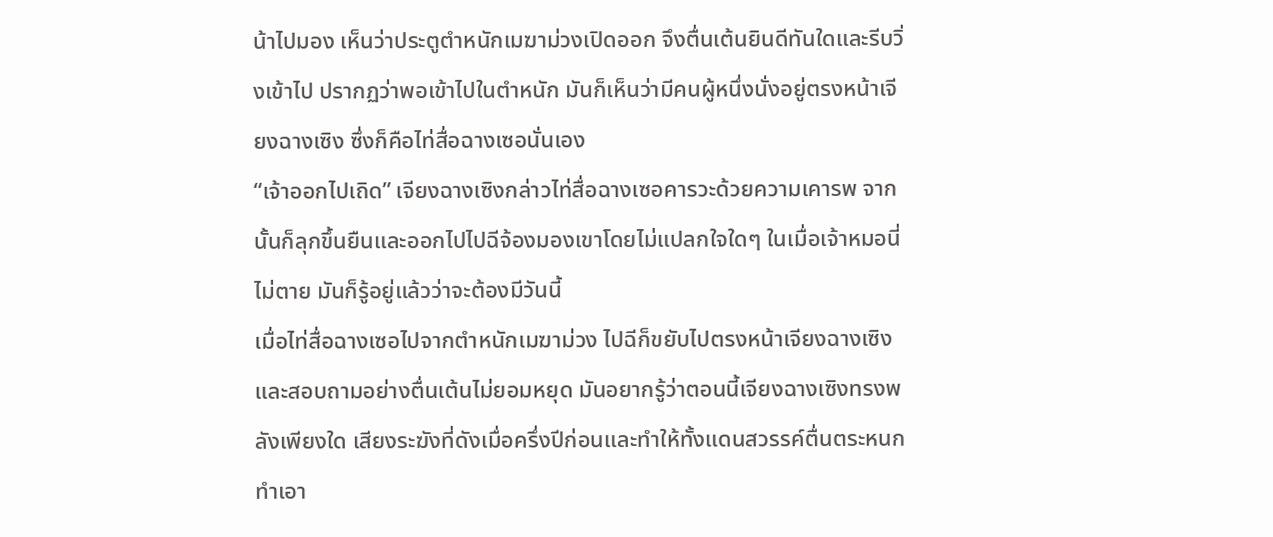น้าไปมอง เห็นว่าประตูตำหนักเมฆาม่วงเปิดออก จึงตื่นเต้นยินดีทันใดและรีบวิ่งเข้าไป ปรากฏว่าพอเข้าไปในตำหนัก มันก็เห็นว่ามีคนผู้หนึ่งนั่งอยู่ตรงหน้าเจียงฉางเซิง ซึ่งก็คือไท่สื่อฉางเซอนั่นเอง
“เจ้าออกไปเถิด” เจียงฉางเซิงกล่าวไท่สื่อฉางเซอคารวะด้วยความเคารพ จากนั้นก็ลุกขึ้นยืนและออกไปไปฉีจ้องมองเขาโดยไม่แปลกใจใดๆ ในเมื่อเจ้าหมอนี่ไม่ตาย มันก็รู้อยู่แล้วว่าจะต้องมีวันนี้
เมื่อไท่สื่อฉางเซอไปจากตำหนักเมฆาม่วง ไปฉีก็ขยับไปตรงหน้าเจียงฉางเซิงและสอบถามอย่างตื่นเต้นไม่ยอมหยุด มันอยากรู้ว่าตอนนี้เจียงฉางเซิงทรงพลังเพียงใด เสียงระฆังที่ดังเมื่อครึ่งปีก่อนและทำให้ทั้งแดนสวรรค์ตื่นตระหนกทำเอา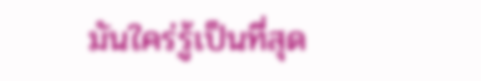มันใคร่รู้เป็นที่สุด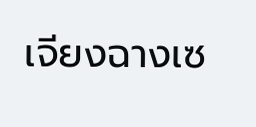เจียงฉางเซ